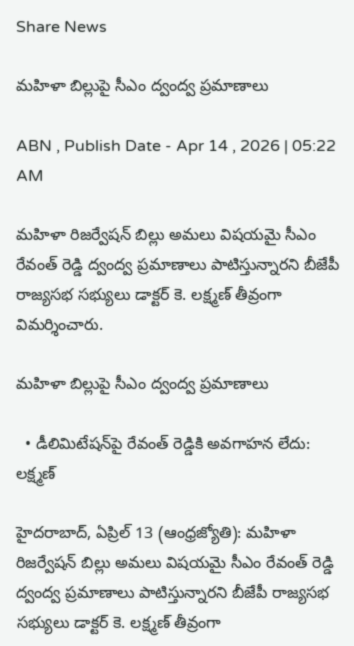Share News

మహిళా బిల్లుపై సీఎం ద్వంద్వ ప్రమాణాలు

ABN , Publish Date - Apr 14 , 2026 | 05:22 AM

మహిళా రిజర్వేషన్‌ బిల్లు అమలు విషయమై సీఎం రేవంత్‌ రెడ్డి ద్వంద్వ ప్రమాణాలు పాటిస్తున్నారని బీజేపీ రాజ్యసభ సభ్యులు డాక్టర్‌ కె. లక్ష్మణ్‌ తీవ్రంగా విమర్శించారు.

మహిళా బిల్లుపై సీఎం ద్వంద్వ ప్రమాణాలు

  • డీలిమిటేషన్‌పై రేవంత్‌ రెడ్డికి అవగాహన లేదు: లక్ష్మణ్‌

హైదరాబాద్‌, ఏప్రిల్‌ 13 (ఆంధ్రజ్యోతి): మహిళా రిజర్వేషన్‌ బిల్లు అమలు విషయమై సీఎం రేవంత్‌ రెడ్డి ద్వంద్వ ప్రమాణాలు పాటిస్తున్నారని బీజేపీ రాజ్యసభ సభ్యులు డాక్టర్‌ కె. లక్ష్మణ్‌ తీవ్రంగా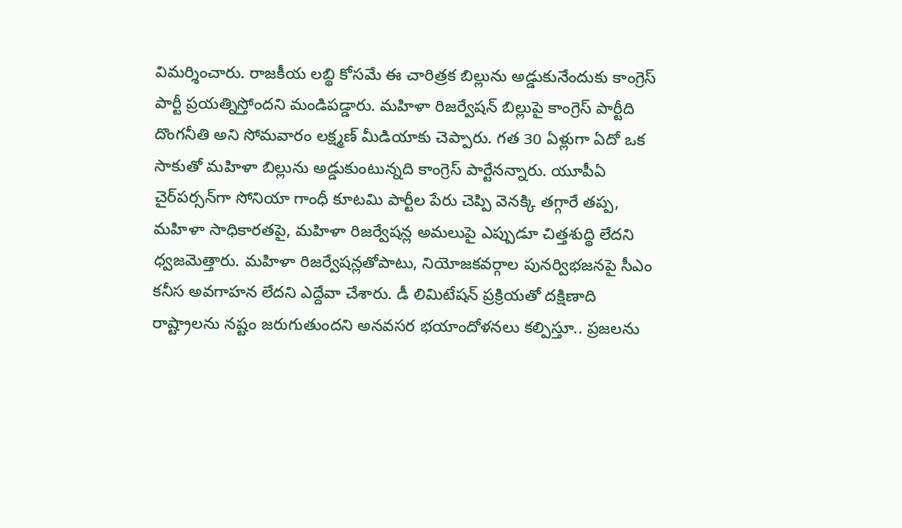విమర్శించారు. రాజకీయ లబ్థి కోసమే ఈ చారిత్రక బిల్లును అడ్డుకునేందుకు కాంగ్రెస్‌ పార్టీ ప్రయత్నిస్తోందని మండిపడ్డారు. మహిళా రిజర్వేషన్‌ బిల్లుపై కాంగ్రెస్‌ పార్టీది దొంగనీతి అని సోమవారం లక్ష్మణ్‌ మీడియాకు చెప్పారు. గత 30 ఏళ్లుగా ఏదో ఒక సాకుతో మహిళా బిల్లును అడ్డుకుంటున్నది కాంగ్రెస్‌ పార్టేనన్నారు. యూపీఏ చైర్‌పర్సన్‌గా సోనియా గాంధీ కూటమి పార్టీల పేరు చెప్పి వెనక్కి తగ్గారే తప్ప, మహిళా సాధికారతపై, మహిళా రిజర్వేషన్ల అమలుపై ఎప్పుడూ చిత్తశుద్థి లేదని ధ్వజమెత్తారు. మహిళా రిజర్వేషన్లతోపాటు, నియోజకవర్గాల పునర్విభజనపై సీఎం కనీస అవగాహన లేదని ఎద్దేవా చేశారు. డీ లిమిటేషన్‌ ప్రక్రియతో దక్షిణాది రాష్ట్రాలను నష్టం జరుగుతుందని అనవసర భయాందోళనలు కల్పిస్తూ.. ప్రజలను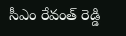సీఎం రేవంత్‌ రెడ్డి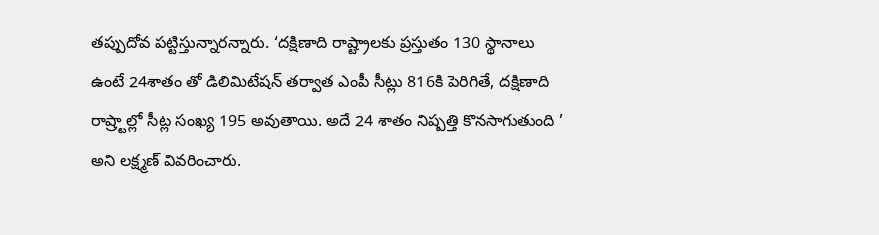తప్పుదోవ పట్టిస్తున్నారన్నారు. ‘దక్షిణాది రాష్ట్రాలకు ప్రస్తుతం 130 స్థానాలు ఉంటే 24శాతం తో డిలిమిటేషన్‌ తర్వాత ఎంపీ సీట్లు 816కి పెరిగితే, దక్షిణాది రాష్ర్టాల్లో సీట్ల సంఖ్య 195 అవుతాయి. అదే 24 శాతం నిష్పత్తి కొనసాగుతుంది ’ అని లక్ష్మణ్‌ వివరించారు.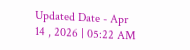Updated Date - Apr 14 , 2026 | 05:22 AM